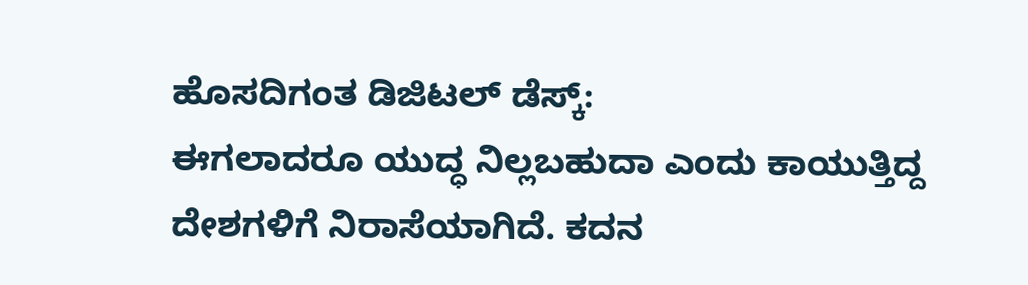ಹೊಸದಿಗಂತ ಡಿಜಿಟಲ್ ಡೆಸ್ಕ್:
ಈಗಲಾದರೂ ಯುದ್ಧ ನಿಲ್ಲಬಹುದಾ ಎಂದು ಕಾಯುತ್ತಿದ್ದ ದೇಶಗಳಿಗೆ ನಿರಾಸೆಯಾಗಿದೆ. ಕದನ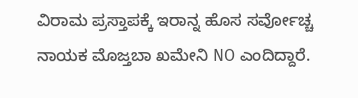ವಿರಾಮ ಪ್ರಸ್ತಾಪಕ್ಕೆ ಇರಾನ್ನ ಹೊಸ ಸರ್ವೋಚ್ಚ ನಾಯಕ ಮೊಜ್ತಬಾ ಖಮೇನಿ NO ಎಂದಿದ್ದಾರೆ.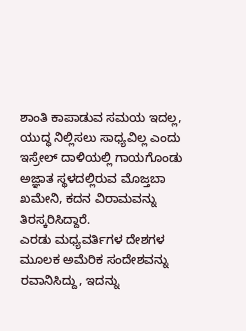ಶಾಂತಿ ಕಾಪಾಡುವ ಸಮಯ ಇದಲ್ಲ, ಯುದ್ಧ ನಿಲ್ಲಿಸಲು ಸಾಧ್ಯವಿಲ್ಲ ಎಂದು ಇಸ್ರೇಲ್ ದಾಳಿಯಲ್ಲಿ ಗಾಯಗೊಂಡು ಅಜ್ಞಾತ ಸ್ಥಳದಲ್ಲಿರುವ ಮೊಜ್ತಬಾ ಖಮೇನಿ, ಕದನ ವಿರಾಮವನ್ನು ತಿರಸ್ಕರಿಸಿದ್ದಾರೆ.
ಎರಡು ಮಧ್ಯವರ್ತಿಗಳ ದೇಶಗಳ ಮೂಲಕ ಅಮೆರಿಕ ಸಂದೇಶವನ್ನು ರವಾನಿಸಿದ್ದು, ಇದನ್ನು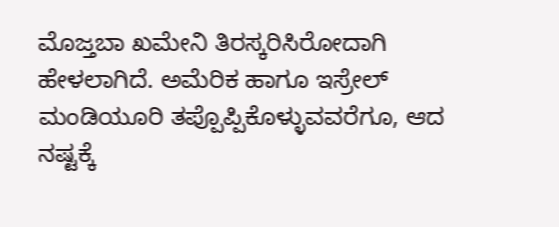ಮೊಜ್ತಬಾ ಖಮೇನಿ ತಿರಸ್ಕರಿಸಿರೋದಾಗಿ ಹೇಳಲಾಗಿದೆ. ಅಮೆರಿಕ ಹಾಗೂ ಇಸ್ರೇಲ್ ಮಂಡಿಯೂರಿ ತಪ್ಪೊಪ್ಪಿಕೊಳ್ಳುವವರೆಗೂ, ಆದ ನಷ್ಟಕ್ಕೆ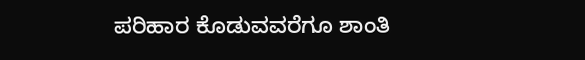ಪರಿಹಾರ ಕೊಡುವವರೆಗೂ ಶಾಂತಿ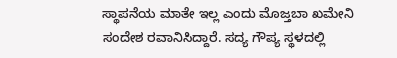ಸ್ಥಾಪನೆಯ ಮಾತೇ ಇಲ್ಲ ಎಂದು ಮೊಜ್ತಬಾ ಖಮೇನಿ ಸಂದೇಶ ರವಾನಿಸಿದ್ದಾರೆ. ಸದ್ಯ ಗೌಪ್ಯ ಸ್ಥಳದಲ್ಲಿ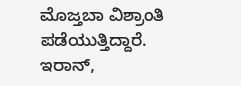ಮೊಜ್ತಬಾ ವಿಶ್ರಾಂತಿ ಪಡೆಯುತ್ತಿದ್ದಾರೆ.
ಇರಾನ್,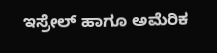ಇಸ್ರೇಲ್ ಹಾಗೂ ಅಮೆರಿಕ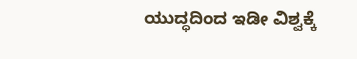ಯುದ್ಧದಿಂದ ಇಡೀ ವಿಶ್ವಕ್ಕೆ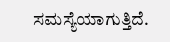ಸಮಸ್ಯೆಯಾಗುತ್ತಿದೆ.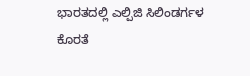ಭಾರತದಲ್ಲಿ ಎಲ್ಪಿಜಿ ಸಿಲಿಂಡರ್ಗಳ ಕೊರತೆ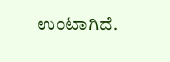ಉಂಟಾಗಿದೆ.